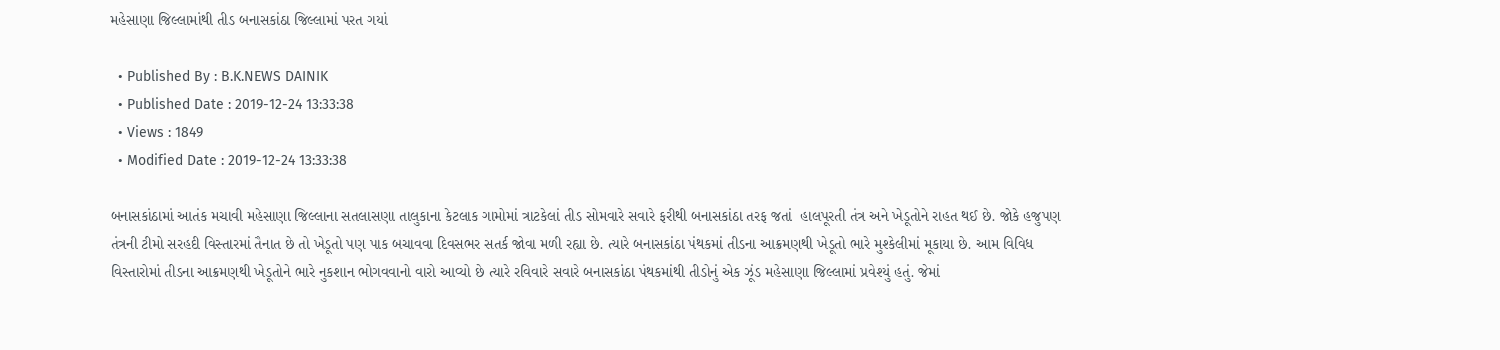મહેસાણા જિલ્લામાંથી તીડ બનાસકાંઠા જિલ્લામાં પરત ગયાં

  • Published By : B.K.NEWS DAINIK
  • Published Date : 2019-12-24 13:33:38
  • Views : 1849
  • Modified Date : 2019-12-24 13:33:38

બનાસકાંઠામાં આતંક મચાવી મહેસાણા જિલ્લાના સતલાસણા તાલુકાના કેટલાક ગામોમાં ત્રાટકેલાં તીડ સોમવારે સવારે ફરીથી બનાસકાંઠા તરફ જતાં  હાલપૂરતી તંત્ર અને ખેડૂતોને રાહત થઈ છે. જોકે હજુપણ તંત્રની ટીમો સરહદી વિસ્તારમાં તૈનાત છે તો ખેડૂતો પણ પાક બચાવવા દિવસભર સતર્ક જોવા મળી રહ્યા છે. ત્યારે બનાસકાંઠા પંથકમાં તીડના આક્રમણથી ખેડૂતો ભારે મુશ્કેલીમાં મૂકાયા છે. આમ વિવિધ વિસ્તારોમાં તીડના આક્રમણથી ખેડૂતોને ભારે નુકશાન ભોગવવાનો વારો આવ્યો છે ત્યારે રવિવારે સવારે બનાસકાંઠા પંથકમાંથી તીડોનું એક ઝૂંડ મહેસાણા જિલ્લામાં પ્રવેશ્યું હતું. જેમાં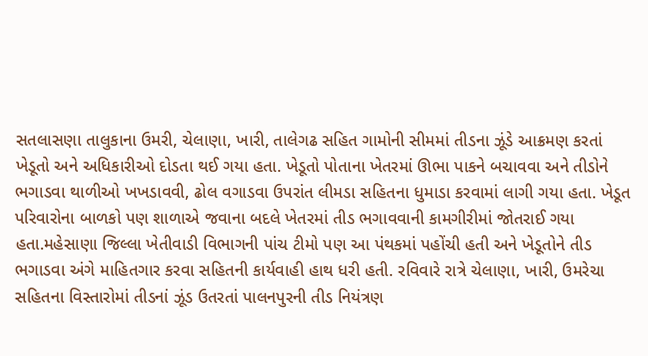સતલાસણા તાલુકાના ઉમરી, ચેલાણા, ખારી, તાલેગઢ સહિત ગામોની સીમમાં તીડના ઝૂંડે આક્રમણ કરતાં ખેડૂતો અને અધિકારીઓ દોડતા થઈ ગયા હતા. ખેડૂતો પોતાના ખેતરમાં ઊભા પાકને બચાવવા અને તીડોને ભગાડવા થાળીઓ ખખડાવવી, ઢોલ વગાડવા ઉપરાંત લીમડા સહિતના ધુમાડા કરવામાં લાગી ગયા હતા. ખેડૂત પરિવારોના બાળકો પણ શાળાએ જવાના બદલે ખેતરમાં તીડ ભગાવવાની કામગીરીમાં જોતરાઈ ગયા હતા.મહેસાણા જિલ્લા ખેતીવાડી વિભાગની પાંચ ટીમો પણ આ પંથકમાં પહોંચી હતી અને ખેડૂતોને તીડ ભગાડવા અંગે માહિતગાર કરવા સહિતની કાર્યવાહી હાથ ધરી હતી. રવિવારે રાત્રે ચેલાણા, ખારી, ઉમરેચા સહિતના વિસ્તારોમાં તીડનાં ઝૂંડ ઉતરતાં પાલનપુરની તીડ નિયંત્રણ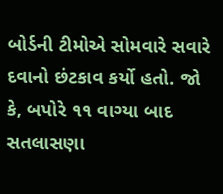બોર્ડની ટીમોએ સોમવારે સવારે દવાનો છંટકાવ કર્યો હતો. જો કે, બપોરે ૧૧ વાગ્યા બાદ સતલાસણા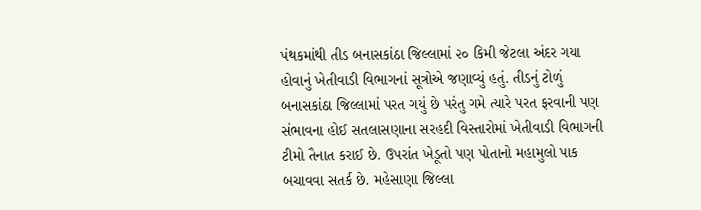પંથકમાંથી તીડ બનાસકાંઠા જિલ્લામાં ૨૦ કિમી જેટલા અંદર ગયા હોવાનું ખેતીવાડી વિભાગનાં સૂત્રોએ જણાવ્યું હતું. તીડનું ટોળું બનાસકાંઠા જિલ્લામાં પરત ગયું છે પરંતુ ગમે ત્યારે પરત ફરવાની પણ સંભાવના હોઈ સતલાસણાના સરહદી વિસ્તારોમાં ખેતીવાડી વિભાગની ટીમો તૈનાત કરાઈ છે. ઉપરાંત ખેડૂતો પણ પોતાનો મહામુલો પાક બચાવવા સતર્ક છે. મહેસાણા જિલ્લા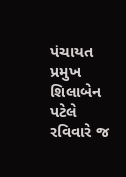પંચાયત પ્રમુખ શિલાબેન પટેલે રવિવારે જ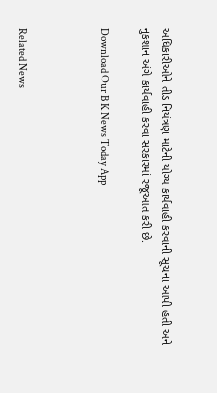અધિકારીઓને તીડ નિયંત્રણ માટેની યોગ્ય કાર્યવાહી કરવાની સૂચના આપી હતી અને નુકશાન અંગે કાર્યવાહી કરવા સરકારમાં રજૂઆત કરી છે.

Download Our B K News Today App



Related News